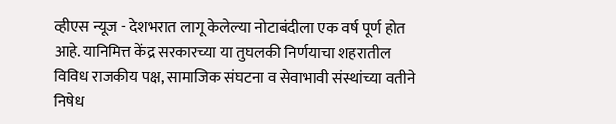व्हीएस न्यूज - देशभरात लागू केलेल्या नोटाबंदीला एक वर्ष पूर्ण होत आहे. यानिमित्त केंद्र सरकारच्या या तुघलकी निर्णयाचा शहरातील विविध राजकीय पक्ष, सामाजिक संघटना व सेवाभावी संस्थांच्या वतीने निषेध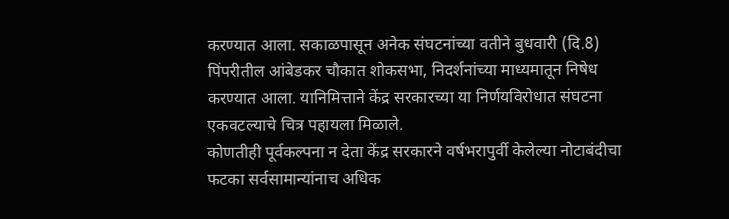करण्यात आला. सकाळपासून अनेक संघटनांच्या वतीने बुधवारी (दि.8) पिंपरीतील आंबेडकर चौकात शोकसभा, निदर्शनांच्या माध्यमातून निषेध करण्यात आला. यानिमित्ताने केंद्र सरकारच्या या निर्णयविरोधात संघटना एकवटल्याचे चित्र पहायला मिळाले.
कोणतीही पूर्वकल्पना न देता केंद्र सरकारने वर्षभरापुर्वी केलेल्या नोटाबंदीचा फटका सर्वसामान्यांनाच अधिक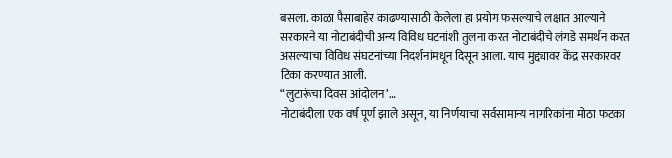बसला. काळा पैसाबाहेर काढण्यासाठी केलेला हा प्रयोग फसल्याचे लक्षात आल्याने सरकारने या नोटाबंदीची अन्य विविध घटनांशी तुलना करत नोटाबंदीचे लंगडे समर्थन करत असल्याचा विविध संघटनांच्या निदर्शनांमधून दिसून आला. याच मुद्द्यावर केंद्र सरकारवर टिका करण्यात आली.
“लुटारूंचा दिवस आंदोलन’…
नोटाबंदीला एक वर्ष पूर्ण झाले असून, या निर्णयाचा सर्वसामान्य नागरिकांना मोठा फटका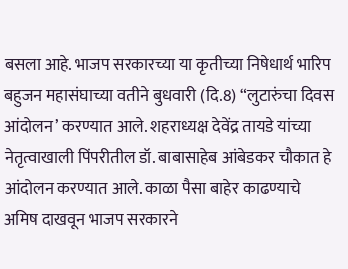बसला आहे. भाजप सरकारच्या या कृतीच्या निषेधार्थ भारिप बहुजन महासंघाच्या वतीने बुधवारी (दि.8) “लुटारुंचा दिवस आंदोलन’ करण्यात आले. शहराध्यक्ष देवेंद्र तायडे यांच्या नेतृत्वाखाली पिंपरीतील डॉ. बाबासाहेब आंबेडकर चौकात हे आंदोलन करण्यात आले. काळा पैसा बाहेर काढण्याचे अमिष दाखवून भाजप सरकारने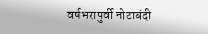वर्षभरापुर्वी नोटाबंदी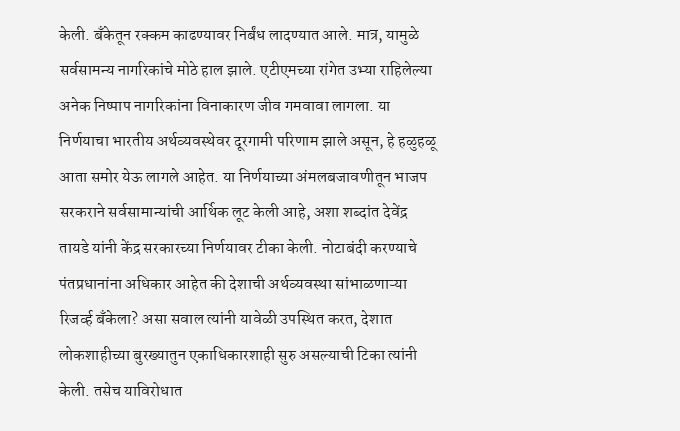केली. बॅंकेतून रक्कम काढण्यावर निर्बंध लादण्यात आले. मात्र, यामुळे सर्वसामन्य नागरिकांचे मोठे हाल झाले. एटीएमच्या रांगेत उभ्या राहिलेल्या अनेक निष्पाप नागरिकांना विनाकारण जीव गमवावा लागला. या निर्णयाचा भारतीय अर्थव्यवस्थेवर दूरगामी परिणाम झाले असून, हे हळुहळू आता समोर येऊ लागले आहेत. या निर्णयाच्या अंमलबजावणीतून भाजप सरकराने सर्वसामान्यांची आर्थिक लूट केली आहे, अशा शब्दांत देवेंद्र तायडे यांनी केंद्र सरकारच्या निर्णयावर टीका केली. नोटाबंदी करण्याचे पंतप्रधानांना अधिकार आहेत की देशाची अर्थव्यवस्था सांभाळणाऱ्या रिजर्व्ह बॅंकेला? असा सवाल त्यांनी यावेळी उपस्थित करत, देशात लोकशाहीच्या बुरख्यातुन एकाधिकारशाही सुरु असल्याची टिका त्यांनी केली. तसेच याविरोधात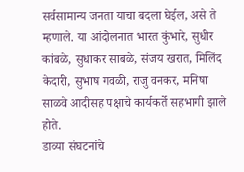सर्वसामान्य जनता याचा बदला घेईल, असे ते म्हणाले. या आंदोलनात भारत कुंभारे, सुधीर कांबळे, सुधाकर साबळे, संजय खरात, मिलिंद केदारी, सुभाष गवळी, राजु वनकर, मनिषा साळवे आदीसह पक्षाचे कार्यकर्ते सहभागी झाले होते.
डाव्या संघटनांचे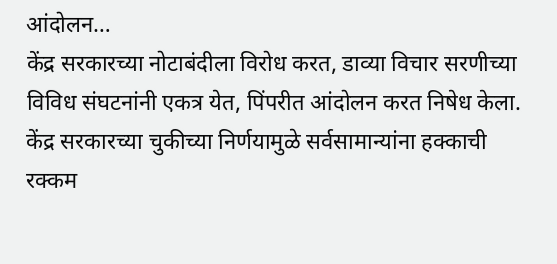आंदोलन…
केंद्र सरकारच्या नोटाबंदीला विरोध करत, डाव्या विचार सरणीच्या विविध संघटनांनी एकत्र येत, पिंपरीत आंदोलन करत निषेध केला. केंद्र सरकारच्या चुकीच्या निर्णयामुळे सर्वसामान्यांना हक्काची रक्कम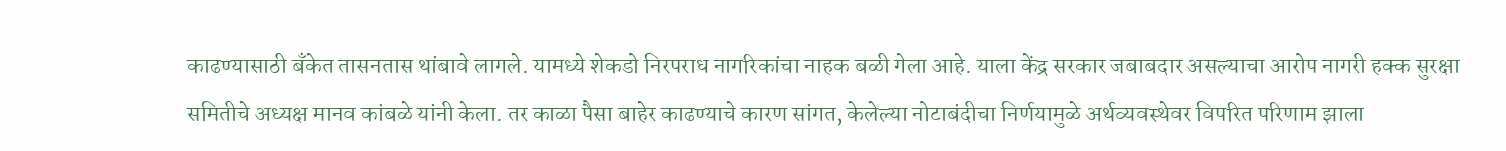काढण्यासाठी बॅंकेत तासनतास थांबावे लागले. यामध्ये शेकडो निरपराध नागरिकांचा नाहक बळी गेला आहे. याला केंद्र सरकार जबाबदार असल्याचा आरोप नागरी हक्क सुरक्षा समितीचे अध्यक्ष मानव कांबळे यांनी केला. तर काळा पैसा बाहेर काढण्याचे कारण सांगत, केलेल्या नोटाबंदीचा निर्णयामुळे अर्थव्यवस्थेवर विपरित परिणाम झाला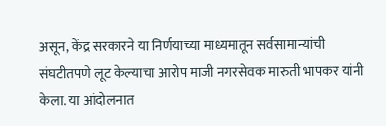असून, केंद्र सरकारने या निर्णयाच्या माध्यमातून सर्वसामान्यांची संघटीतपणे लूट केल्याचा आरोप माजी नगरसेवक मारुती भापकर यांनी केला. या आंदोलनात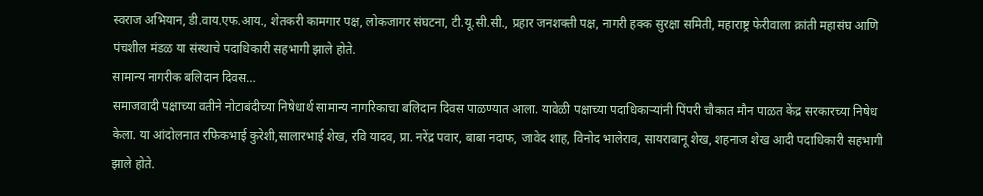स्वराज अभियान, डी.वाय.एफ.आय., शेतकरी कामगार पक्ष, लोकजागर संघटना, टी.यू.सी.सी., प्रहार जनशक्ती पक्ष, नागरी हक्क सुरक्षा समिती, महाराष्ट्र फेरीवाला क्रांती महासंघ आणि पंचशील मंडळ या संस्थाचे पदाधिकारी सहभागी झाले होते.
सामान्य नागरीक बलिदान दिवस…
समाजवादी पक्षाच्या वतीने नोटाबंदीच्या निषेधार्थ सामान्य नागरिकाचा बलिदान दिवस पाळण्यात आला. यावेळी पक्षाच्या पदाधिकाऱ्यांनी पिंपरी चौकात मौन पाळत केंद्र सरकारच्या निषेध केला. या आंदोलनात रफिकभाई कुरेशी,सालारभाई शेख, रवि यादव, प्रा. नरेंद्र पवार, बाबा नदाफ, जावेद शाह, विनोद भालेराव, सायराबानू शेख, शहनाज शेख आदी पदाधिकारी सहभागी झाले होते.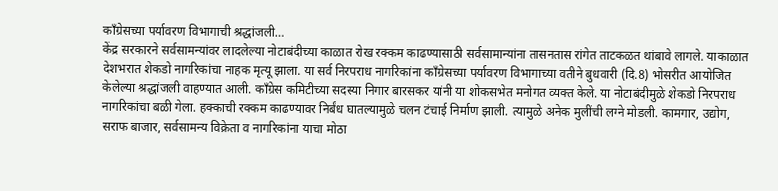कॉंग्रेसच्या पर्यावरण विभागाची श्रद्धांजली…
केंद्र सरकारने सर्वसामन्यांवर लादलेल्या नोटाबंदीच्या काळात रोख रक्कम काढण्यासाठी सर्वसामान्यांना तासनतास रांगेत ताटकळत थांबावे लागले. याकाळात देशभरात शेकडो नागरिकांचा नाहक मृत्यू झाला. या सर्व निरपराध नागरिकांना कॉंग्रेसच्या पर्यावरण विभागाच्या वतीने बुधवारी (दि.8) भोसरीत आयोजित केलेल्या श्रद्धांजली वाहण्यात आली. कॉंग्रेस कमिटीच्या सदस्या निगार बारसकर यांनी या शोकसभेत मनोगत व्यक्त केले. या नोटाबंदीमुळे शेकडो निरपराध नागरिकांचा बळी गेला. हक्काची रक्कम काढण्यावर निर्बंध घातल्यामुळे चलन टंचाई निर्माण झाली. त्यामुळे अनेक मुलींची लग्ने मोडली. कामगार, उद्योग, सराफ बाजार, सर्वसामन्य विक्रेता व नागरिकांना याचा मोठा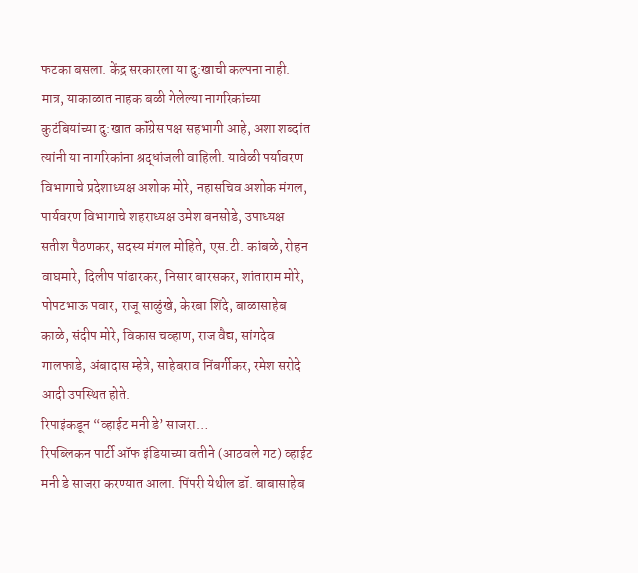फटका बसला. केंद्र सरकारला या दु:खाची कल्पना नाही. मात्र, याकाळात नाहक बळी गेलेल्या नागरिकांच्या कुटंबियांच्या दु:खात कॉंग्रेस पक्ष सहभागी आहे, अशा शब्दांत त्यांनी या नागरिकांना श्रद्धांजली वाहिली. यावेळी पर्यावरण विभागाचे प्रदेशाध्यक्ष अशोक मोरे, नहासचिव अशोक मंगल, पार्यवरण विभागाचे शहराध्यक्ष उमेश बनसोडे, उपाध्यक्ष सतीश पैठणकर, सदस्य मंगल मोहिते, एस.टी. कांबळे, रोहन वाघमारे, दिलीप पांढारकर, निसार बारसकर, शांताराम मोरे, पोपटभाऊ पवार, राजू साळुंखे, केरबा शिंदे, बाळासाहेब काळे, संदीप मोरे, विकास चव्हाण, राज वैद्य, सांगदेव गालफाडे, अंबादास म्हेत्रे, साहेबराव निंबर्गीकर, रमेश सरोदे आदी उपस्थित होते.
रिपाइंकडून “व्हाईट मनी डे’ साजरा…
रिपब्लिकन पार्टी ऑफ इंडियाच्या वतीने (आठवले गट) व्हाईट मनी डे साजरा करण्यात आला. पिंपरी येथील डॉ. बाबासाहेब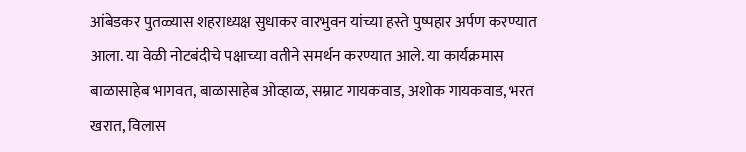आंबेडकर पुतळ्यास शहराध्यक्ष सुधाकर वारभुवन यांच्या हस्ते पुष्पहार अर्पण करण्यात आला. या वेळी नोटबंदीचे पक्षाच्या वतीने समर्थन करण्यात आले. या कार्यक्रमास बाळासाहेब भागवत, बाळासाहेब ओव्हाळ, सम्राट गायकवाड, अशोक गायकवाड, भरत खरात, विलास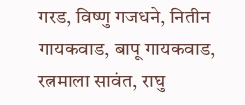गरड, विष्णु गजधने, नितीन गायकवाड, बापू गायकवाड, रत्नमाला सावंत, राघु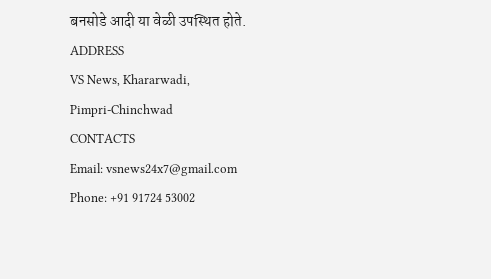बनसोडे आदी या वेळी उपस्थित होते.
ADDRESS
VS News, Khararwadi,
Pimpri-Chinchwad
CONTACTS
Email: vsnews24x7@gmail.com
Phone: +91 91724 53002